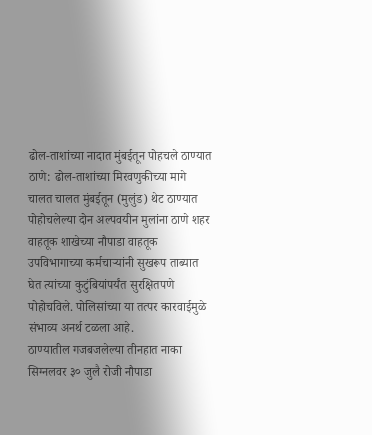ढोल-ताशांच्या नादात मुंबईतून पोहचले ठाण्यात
ठाणे: ढोल-ताशांच्या मिरवणुकीच्या मागे चालत चालत मुंबईतून (मुलुंड) थेट ठाण्यात पोहोचलेल्या दोन अल्पवयीन मुलांना ठाणे शहर वाहतूक शाखेच्या नौपाडा वाहतूक उपविभागाच्या कर्मचाऱ्यांनी सुखरूप ताब्यात घेत त्यांच्या कुटुंबियांपर्यंत सुरक्षितपणे पोहोचविले. पोलिसांच्या या तत्पर कारवाईमुळे संभाव्य अनर्थ टळला आहे.
ठाण्यातील गजबजलेल्या तीनहात नाका सिग्नलवर ३० जुलै रोजी नौपाडा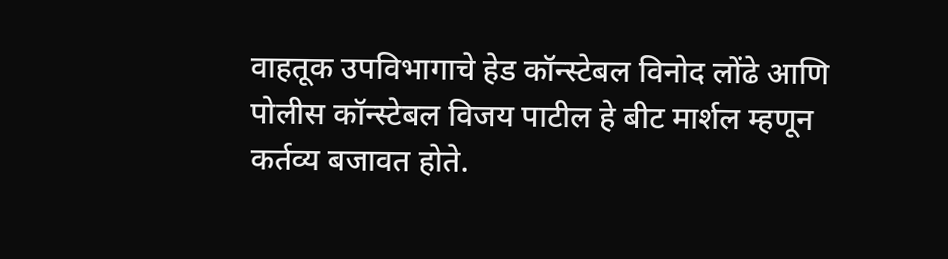वाहतूक उपविभागाचे हेड कॉन्स्टेबल विनोद लोंढे आणि पोलीस कॉन्स्टेबल विजय पाटील हे बीट मार्शल म्हणून कर्तव्य बजावत होते.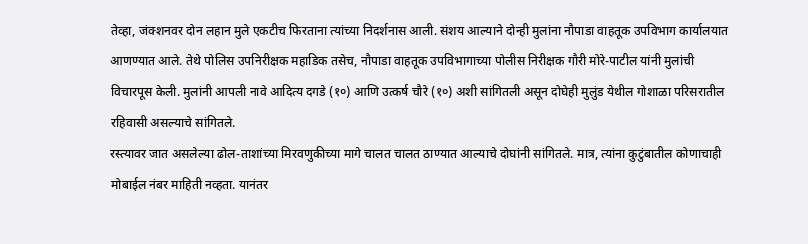तेव्हा, जंक्शनवर दोन लहान मुले एकटीच फिरताना त्यांच्या निदर्शनास आली. संशय आल्याने दोन्ही मुलांना नौपाडा वाहतूक उपविभाग कार्यालयात आणण्यात आले. तेथे पोलिस उपनिरीक्षक महाडिक तसेच, नौपाडा वाहतूक उपविभागाच्या पोलीस निरीक्षक गौरी मोरे-पाटील यांनी मुलांची विचारपूस केली. मुलांनी आपली नावे आदित्य दगडे (१०) आणि उत्कर्ष चौरे (१०) अशी सांगितली असून दोघेही मुलुंड येथील गोशाळा परिसरातील रहिवासी असल्याचे सांगितले.
रस्त्यावर जात असलेल्या ढोल-ताशांच्या मिरवणुकीच्या मागे चालत चालत ठाण्यात आल्याचे दोघांनी सांगितले. मात्र, त्यांना कुटुंबातील कोणाचाही मोबाईल नंबर माहिती नव्हता. यानंतर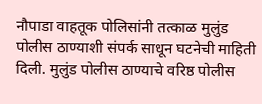नौपाडा वाहतूक पोलिसांनी तत्काळ मुलुंड पोलीस ठाण्याशी संपर्क साधून घटनेची माहिती दिली. मुलुंड पोलीस ठाण्याचे वरिष्ठ पोलीस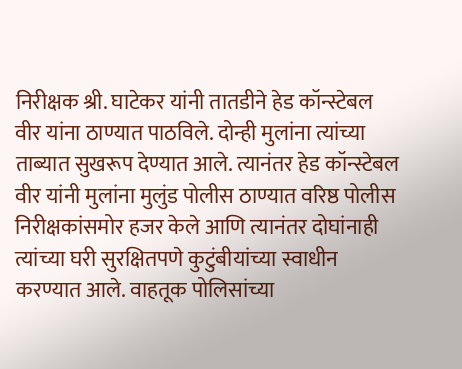निरीक्षक श्री. घाटेकर यांनी तातडीने हेड कॉन्स्टेबल वीर यांना ठाण्यात पाठविले. दोन्ही मुलांना त्यांच्या ताब्यात सुखरूप देण्यात आले. त्यानंतर हेड कॉन्स्टेबल वीर यांनी मुलांना मुलुंड पोलीस ठाण्यात वरिष्ठ पोलीस निरीक्षकांसमोर हजर केले आणि त्यानंतर दोघांनाही त्यांच्या घरी सुरक्षितपणे कुटुंबीयांच्या स्वाधीन करण्यात आले. वाहतूक पोलिसांच्या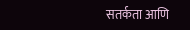सतर्कता आणि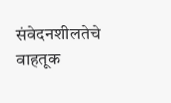संवेदनशीलतेचे वाहतूक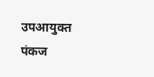उपआयुक्त पंकज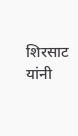शिरसाट यांनी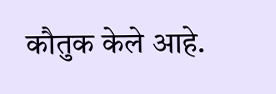कौतुक केले आहे.